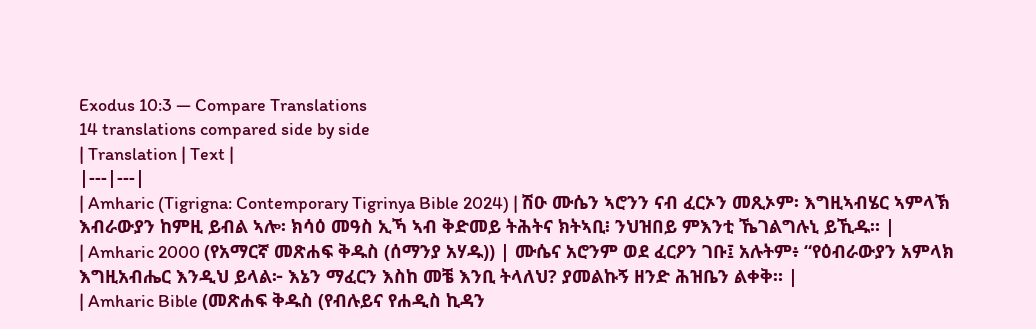Exodus 10:3 — Compare Translations
14 translations compared side by side
| Translation | Text |
|---|---|
| Amharic (Tigrigna: Contemporary Tigrinya Bible 2024) | ሽዑ ሙሴን ኣሮንን ናብ ፈርኦን መጺኦም፡ እግዚኣብሄር ኣምላኽ እብራውያን ከምዚ ይብል ኣሎ፡ ክሳዕ መዓስ ኢኻ ኣብ ቅድመይ ትሕትና ክትኣቢ፧ ንህዝበይ ምእንቲ ኼገልግሉኒ ይኺዱ። |
| Amharic 2000 (የአማርኛ መጽሐፍ ቅዱስ (ሰማንያ አሃዱ)) | ሙሴና አሮንም ወደ ፈርዖን ገቡ፤ አሉትም፥ “የዕብራውያን አምላክ እግዚአብሔር እንዲህ ይላል፦ እኔን ማፈርን እስከ መቼ እንቢ ትላለህ? ያመልኩኝ ዘንድ ሕዝቤን ልቀቅ። |
| Amharic Bible (መጽሐፍ ቅዱስ (የብሉይና የሐዲስ ኪዳን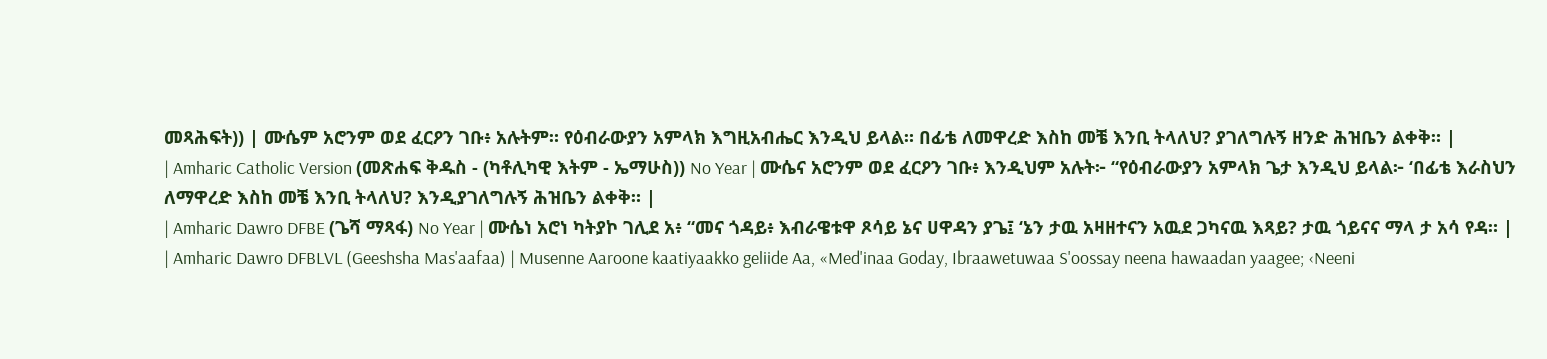መጻሕፍት)) | ሙሴም አሮንም ወደ ፈርዖን ገቡ፥ አሉትም። የዕብራውያን አምላክ እግዚአብሔር እንዲህ ይላል። በፊቴ ለመዋረድ እስከ መቼ እንቢ ትላለህ? ያገለግሉኝ ዘንድ ሕዝቤን ልቀቅ። |
| Amharic Catholic Version (መጽሐፍ ቅዱስ - (ካቶሊካዊ እትም - ኤማሁስ)) No Year | ሙሴና አሮንም ወደ ፈርዖን ገቡ፥ እንዲህም አሉት፦ “የዕብራውያን አምላክ ጌታ እንዲህ ይላል፦ ‘በፊቴ እራስህን ለማዋረድ እስከ መቼ እንቢ ትላለህ? እንዲያገለግሉኝ ሕዝቤን ልቀቅ። |
| Amharic Dawro DFBE (ጌሻ ማጻፋ) No Year | ሙሴነ አሮነ ካትያኮ ገሊደ አ፥ “መና ጎዳይ፥ እብራዌቱዋ ጾሳይ ኔና ሀዋዳን ያጌ፤ ‘ኔን ታዉ አዛዘተናን አዉደ ጋካናዉ እጻይ? ታዉ ጎይናና ማላ ታ አሳ የዳ። |
| Amharic Dawro DFBLVL (Geeshsha Mas'aafaa) | Musenne Aaroone kaatiyaakko geliide Aa, «Med'inaa Goday, Ibraawetuwaa S'oossay neena hawaadan yaagee; ‹Neeni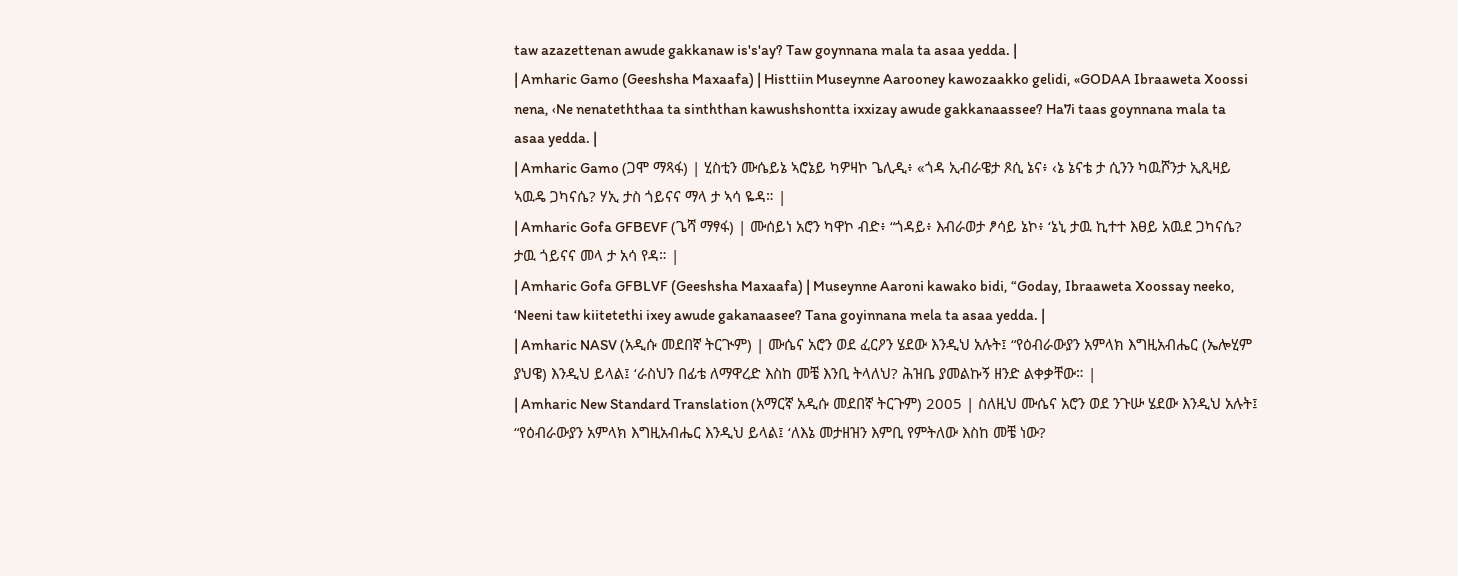taw azazettenan awude gakkanaw is's'ay? Taw goynnana mala ta asaa yedda. |
| Amharic Gamo (Geeshsha Maxaafa) | Histtiin Museynne Aarooney kawozaakko gelidi, «GODAA Ibraaweta Xoossi nena, ‹Ne nenateththaa ta sinththan kawushshontta ixxizay awude gakkanaassee? Ha7i taas goynnana mala ta asaa yedda. |
| Amharic Gamo (ጋሞ ማጻፋ) | ሂስቲን ሙሴይኔ ኣሮኔይ ካዎዛኮ ጌሊዲ፥ «ጎዳ ኢብራዌታ ጾሲ ኔና፥ ‹ኔ ኔናቴ ታ ሲንን ካዉሾንታ ኢጺዛይ ኣዉዴ ጋካናሴ? ሃኢ ታስ ጎይናና ማላ ታ ኣሳ ዬዳ። |
| Amharic Gofa GFBEVF (ጌሻ ማፃፋ) | ሙሰይነ አሮን ካዋኮ ብድ፥ “ጎዳይ፥ እብራወታ ፆሳይ ኔኮ፥ ‘ኔኒ ታዉ ኪተተ እፀይ አዉደ ጋካናሴ? ታዉ ጎይናና መላ ታ አሳ የዳ። |
| Amharic Gofa GFBLVF (Geeshsha Maxaafa) | Museynne Aaroni kawako bidi, “Goday, Ibraaweta Xoossay neeko, ‘Neeni taw kiitetethi ixey awude gakanaasee? Tana goyinnana mela ta asaa yedda. |
| Amharic NASV (አዲሱ መደበኛ ትርጒም) | ሙሴና አሮን ወደ ፈርዖን ሄደው እንዲህ አሉት፤ “የዕብራውያን አምላክ እግዚአብሔር (ኤሎሂም ያህዌ) እንዲህ ይላል፤ ‘ራስህን በፊቴ ለማዋረድ እስከ መቼ እንቢ ትላለህ? ሕዝቤ ያመልኩኝ ዘንድ ልቀቃቸው። |
| Amharic New Standard Translation (አማርኛ አዲሱ መደበኛ ትርጉም) 2005 | ስለዚህ ሙሴና አሮን ወደ ንጉሡ ሄደው እንዲህ አሉት፤ “የዕብራውያን አምላክ እግዚአብሔር እንዲህ ይላል፤ ‘ለእኔ መታዘዝን እምቢ የምትለው እስከ መቼ ነው?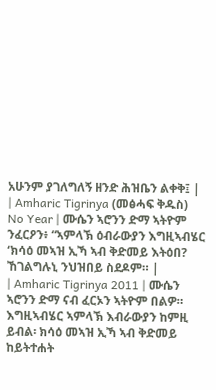አሁንም ያገለግለኝ ዘንድ ሕዝቤን ልቀቅ፤ |
| Amharic Tigrinya (መፅሓፍ ቅዱስ) No Year | ሙሴን ኣሮንን ድማ ኣትዮም ንፈርዖን፥ “ኣምላኽ ዕብራውያን እግዚኣብሄር ‘ክሳዕ መኣዝ ኢኻ ኣብ ቅድመይ እትዕበ? ኸገልግሉኒ ንህዝበይ ስደዶም። |
| Amharic Tigrinya 2011 | ሙሴን ኣሮንን ድማ ናብ ፈርኦን ኣትዮም በልዎ። እግዚኣብሄር ኣምላኽ እብራውያን ከምዚ ይብል፡ ክሳዕ መኣዝ ኢኻ ኣብ ቅድመይ ከይትተሐት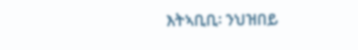እትኣቢቢ፡ ንህዝበይ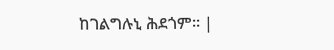ከገልግሉኒ ሕደጎም። |